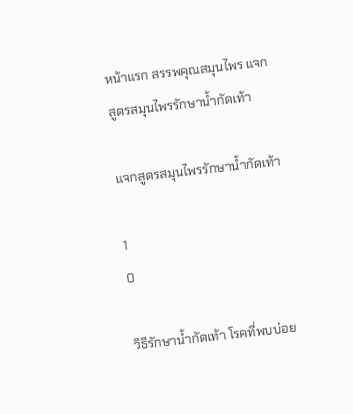หน้าแรก สรรพคุณสมุนไพร แจกสูตรสมุนไพรรักษาน้ำกัดเท้า

แจกสูตรสมุนไพรรักษาน้ำกัดเท้า

1
0

วิธีรักษาน้ำกัดเท้า โรคที่พบบ่อย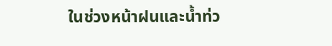ในช่วงหน้าฝนและน้ำท่ว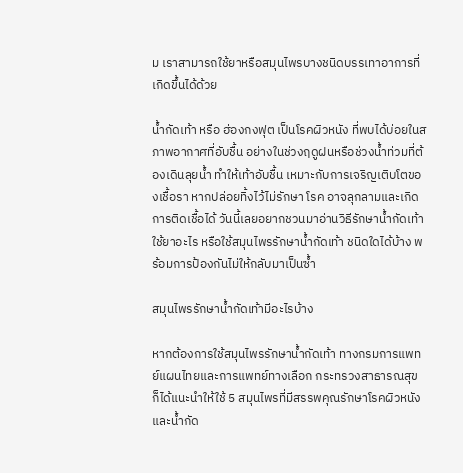ม เราสามารถใช้ยาหรือสมุนไพรบางชนิดบรรเทาอาการที่เกิดขึ้นได้ด้วย

น้ำกัดเท้า หรือ ฮ่องกงฟุต เป็นโรคผิวหนัง ที่พบได้บ่อยในสภาพอากาศที่อับชื้น อย่างในช่วงฤดูฝนหรือช่วงน้ำท่วมที่ต้องเดินลุยน้ำ ทำให้เท้าอับชื้น เหมาะกับการเจริญเติบโตของเชื้อรา หากปล่อยทิ้งไว้ไม่รักษา โรค อาจลุกลามและเกิดการติดเชื้อได้ วันนี้เลยอยากชวนมาอ่านวิธีรักษาน้ำกัดเท้า ใช้ยาอะไร หรือใช้สมุนไพรรักษาน้ำกัดเท้า ชนิดใดได้บ้าง พร้อมการป้องกันไม่ให้กลับมาเป็นซ้ำ

สมุนไพรรักษาน้ำกัดเท้ามีอะไรบ้าง

หากต้องการใช้สมุนไพรรักษาน้ำกัดเท้า ทางกรมการแพทย์แผนไทยและการแพทย์ทางเลือก กระทรวงสาธารณสุข ก็ได้แนะนำให้ใช้ 5 สมุนไพรที่มีสรรพคุณรักษาโรคผิวหนังและน้ำกัด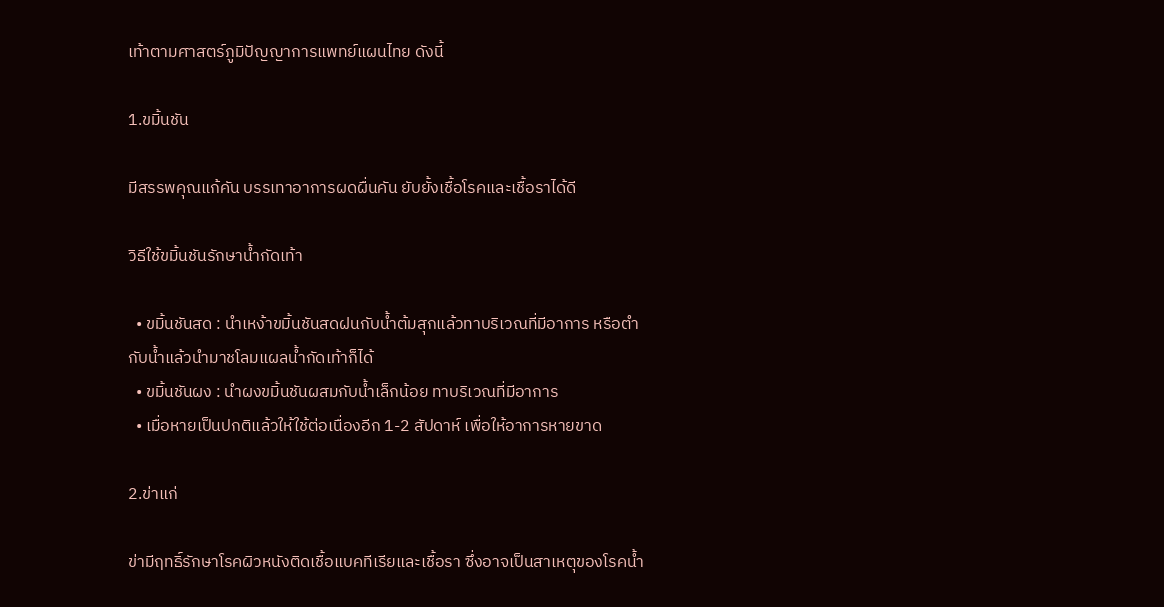เท้าตามศาสตร์ภูมิปัญญาการแพทย์แผนไทย ดังนี้

1.ขมิ้นชัน

มีสรรพคุณแก้คัน บรรเทาอาการผดผื่นคัน ยับยั้งเชื้อโรคและเชื้อราได้ดี

วิธีใช้ขมิ้นชันรักษาน้ำกัดเท้า

  • ขมิ้นชันสด : นำเหง้าขมิ้นชันสดฝนกับน้ำต้มสุกแล้วทาบริเวณที่มีอาการ หรือตำกับน้ำแล้วนำมาชโลมแผลน้ำกัดเท้าก็ได้
  • ขมิ้นชันผง : นำผงขมิ้นชันผสมกับน้ำเล็กน้อย ทาบริเวณที่มีอาการ
  • เมื่อหายเป็นปกติแล้วให้ใช้ต่อเนื่องอีก 1-2 สัปดาห์ เพื่อให้อาการหายขาด

2.ข่าแก่

ข่ามีฤทธิ์รักษาโรคผิวหนังติดเชื้อแบคทีเรียและเชื้อรา ซึ่งอาจเป็นสาเหตุของโรคน้ำ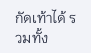กัดเท้าได้ รวมทั้ง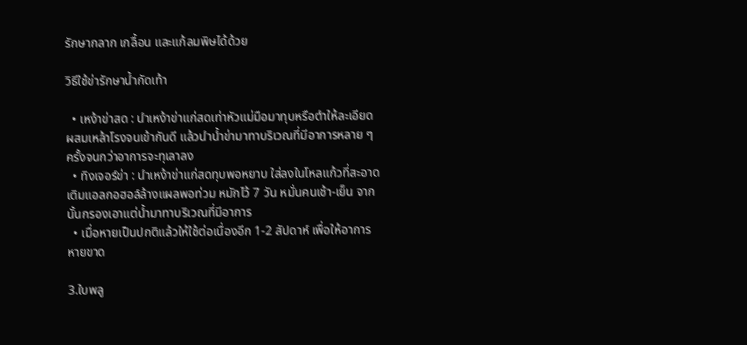รักษากลาก เกลื้อน และแก้ลมพิษได้ด้วย

วิธีใช้ข่ารักษาน้ำกัดเท้า

  • เหง้าข่าสด : นำเหง้าข่าแก่สดเท่าหัวแม่มือมาทุบหรือตำให้ละเอียด ผสมเหล้าโรงจนเข้ากันดี แล้วนำน้ำข่ามาทาบริเวณที่มีอาการหลาย ๆ ครั้งจนกว่าอาการจะทุเลาลง
  • ทิงเจอร์ข่า : นำเหง้าข่าแก่สดทุบพอหยาบ ใส่ลงในโหลแก้วที่สะอาด เติมแอลกอฮอล์ล้างแผลพอท่วม หมักไว้ 7 วัน หมั่นคนเช้า-เย็น จากนั้นกรองเอาแต่น้ำมาทาบริเวณที่มีอาการ
  • เมื่อหายเป็นปกติแล้วให้ใช้ต่อเนื่องอีก 1-2 สัปดาห์ เพื่อให้อาการหายขาด

3.ใบพลู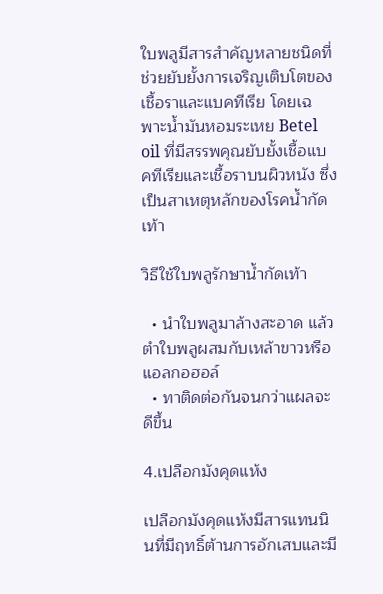ใบพลูมีสารสำคัญหลายชนิดที่ช่วยยับยั้งการเจริญเติบโตของเชื้อราและแบคทีเรีย โดยเฉพาะน้ำมันหอมระเหย Betel oil ที่มีสรรพคุณยับยั้งเชื้อแบคทีเรียและเชื้อราบนผิวหนัง ซึ่งเป็นสาเหตุหลักของโรคน้ำกัดเท้า

วิธีใช้ใบพลูรักษาน้ำกัดเท้า

  • นำใบพลูมาล้างสะอาด แล้วตำใบพลูผสมกับเหล้าขาวหรือแอลกอฮอล์
  • ทาติดต่อกันจนกว่าแผลจะดีขึ้น

4.เปลือกมังคุดแห้ง

เปลือกมังคุดแห้งมีสารแทนนินที่มีฤทธิ์ต้านการอักเสบและมี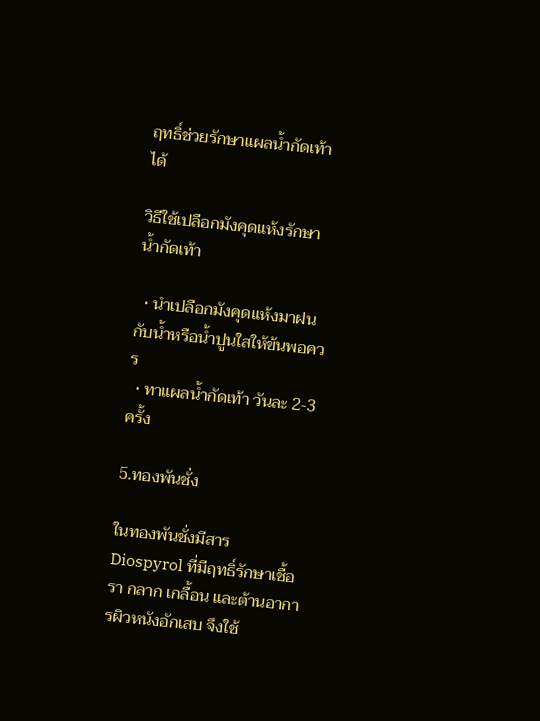ฤทธิ์ช่วยรักษาแผลน้ำกัดเท้าได้

วิธีใช้เปลือกมังคุดแห้งรักษาน้ำกัดเท้า

  • นำเปลือกมังคุดแห้งมาฝนกับน้ำหรือน้ำปูนใสให้ข้นพอควร
  • ทาแผลน้ำกัดเท้า วันละ 2-3 ครั้ง

5.ทองพันชั่ง

ในทองพันชั่งมีสาร Diospyrol ที่มีฤทธิ์รักษาเชื้อรา กลาก เกลื้อน และต้านอาการผิวหนังอักเสบ จึงใช้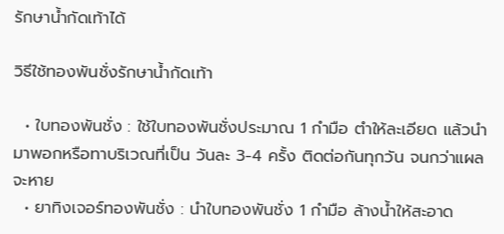รักษาน้ำกัดเท้าได้

วิธีใช้ทองพันชั่งรักษาน้ำกัดเท้า

  • ใบทองพันชั่ง : ใช้ใบทองพันชั่งประมาณ 1 กำมือ ตำให้ละเอียด แล้วนำมาพอกหรือทาบริเวณที่เป็น วันละ 3-4 ครั้ง ติดต่อกันทุกวัน จนกว่าแผลจะหาย
  • ยาทิงเจอร์ทองพันชั่ง : นำใบทองพันชั่ง 1 กำมือ ล้างน้ำให้สะอาด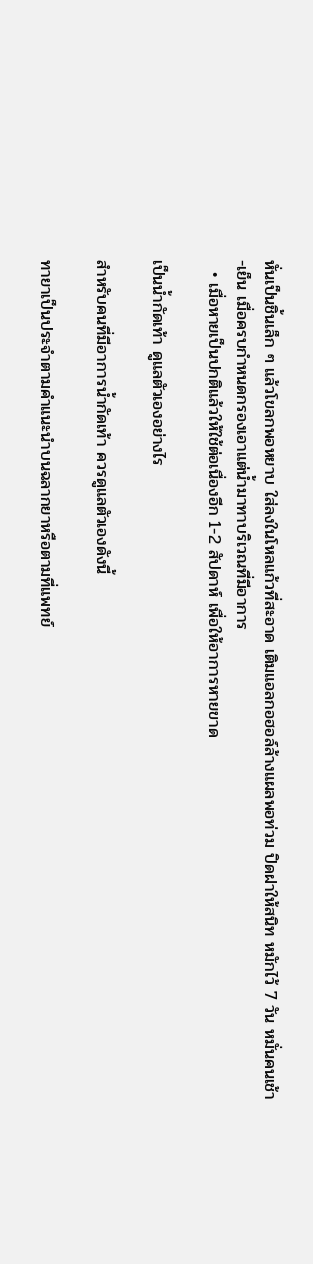หั่นเป็นชิ้นเล็ก ๆ แล้วโขลกพอหยาบ ใส่ลงในโหลแก้วที่สะอาด เติมแอลกอฮอล์ล้างแผลพอท่วม ปิดฝาให้สนิท หมักไว้ 7 วัน หมั่นคนเช้า-เย็น เมื่อครบกำหนดกรองเอาแต่น้ำมาทาบริเวณที่มีอาการ
  • เมื่อหายเป็นปกติแล้วให้ใช้ต่อเนื่องอีก 1-2 สัปดาห์ เพื่อให้อาการหายขาด

เป็นน้ำกัดเท้า ดูแลตัวเองอย่างไร

สำหรับคนที่มีอาการน้ำกัดเท้า ควรดูแลตัวเองดังนี้

ทายาเป็นประจำตามคำแนะนำบนฉลากยาหรือตามที่แพทย์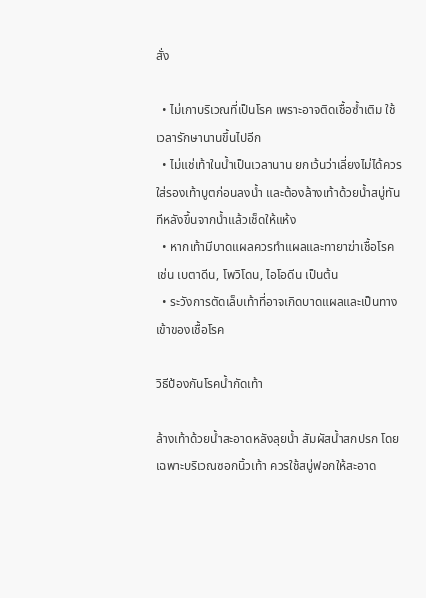สั่ง

  • ไม่เกาบริเวณที่เป็นโรค เพราะอาจติดเชื้อซ้ำเติม ใช้เวลารักษานานขึ้นไปอีก
  • ไม่แช่เท้าในน้ำเป็นเวลานาน ยกเว้นว่าเลี่ยงไม่ได้ควรใส่รองเท้าบูตก่อนลงน้ำ และต้องล้างเท้าด้วยน้ำสบู่ทันทีหลังขึ้นจากน้ำแล้วเช็ดให้แห้ง
  • หากเท้ามีบาดแผลควรทำแผลและทายาฆ่าเชื้อโรค เช่น เบตาดีน, โพวิโดน, ไอโอดีน เป็นต้น
  • ระวังการตัดเล็บเท้าที่อาจเกิดบาดแผลและเป็นทางเข้าของเชื้อโรค

วิธีป้องกันโรคน้ำกัดเท้า

ล้างเท้าด้วยน้ำสะอาดหลังลุยน้ำ สัมผัสน้ำสกปรก โดยเฉพาะบริเวณซอกนิ้วเท้า ควรใช้สบู่ฟอกให้สะอาด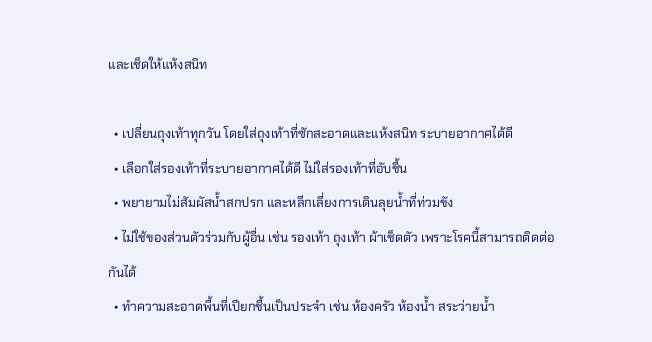และเช็ดให้แห้งสนิท

  • เปลี่ยนถุงเท้าทุกวัน โดยใส่ถุงเท้าที่ซักสะอาดและแห้งสนิท ระบายอากาศได้ดี
  • เลือกใส่รองเท้าที่ระบายอากาศได้ดี ไม่ใส่รองเท้าที่อับชื้น
  • พยายามไม่สัมผัสน้ำสกปรก และหลีกเลี่ยงการเดินลุยน้ำที่ท่วมขัง
  • ไม่ใช้ของส่วนตัวร่วมกับผู้อื่น เช่น รองเท้า ถุงเท้า ผ้าเช็ดตัว เพราะโรคนี้สามารถติดต่อกันได้
  • ทำความสะอาดพื้นที่เปียกชื้นเป็นประจำ เช่น ห้องครัว ห้องน้ำ สระว่ายน้ำ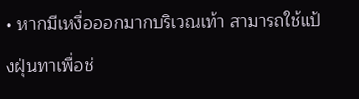• หากมีเหงื่อออกมากบริเวณเท้า สามารถใช้แป้งฝุ่นทาเพื่อช่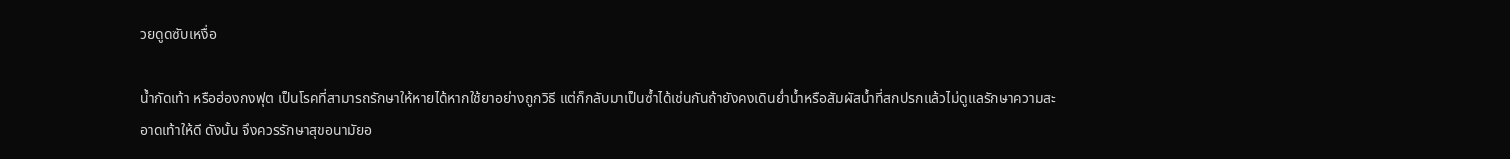วยดูดซับเหงื่อ

น้ำกัดเท้า หรือฮ่องกงฟุต เป็นโรคที่สามารถรักษาให้หายได้หากใช้ยาอย่างถูกวิธี แต่ก็กลับมาเป็นซ้ำได้เช่นกันถ้ายังคงเดินย่ำน้ำหรือสัมผัสน้ำที่สกปรกแล้วไม่ดูแลรักษาความสะอาดเท้าให้ดี ดังนั้น จึงควรรักษาสุขอนามัยอ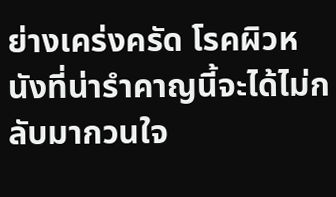ย่างเคร่งครัด โรคผิวหนังที่น่ารำคาญนี้จะได้ไม่กลับมากวนใจ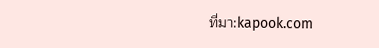ที่มา:kapook.com